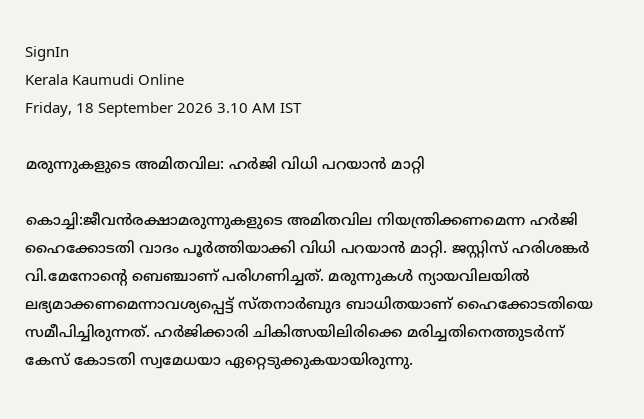SignIn
Kerala Kaumudi Online
Friday, 18 September 2026 3.10 AM IST

മരുന്നുകളുടെ അമിതവില: ഹർജി വിധി പറയാൻ മാറ്റി

കൊച്ചി:ജീവൻരക്ഷാമരുന്നുകളുടെ അമിതവില നിയന്ത്രിക്കണമെന്ന ഹർജി ഹൈക്കോടതി വാദം പൂർത്തിയാക്കി വിധി പറയാൻ മാറ്റി. ജസ്റ്റിസ് ഹരിശങ്കർ വി.മേനോന്റെ ബെഞ്ചാണ് പരിഗണിച്ചത്. മരുന്നുകൾ ന്യായവിലയിൽ ലഭ്യമാക്കണമെന്നാവശ്യപ്പെട്ട് സ്തനാർബുദ ബാധിതയാണ് ഹൈക്കോടതിയെ സമീപിച്ചിരുന്നത്. ഹർജിക്കാരി ചികിത്സയിലിരിക്കെ മരിച്ചതിനെത്തുടർന്ന് കേസ് കോടതി സ്വമേധയാ ഏറ്റെടുക്കുകയായിരുന്നു.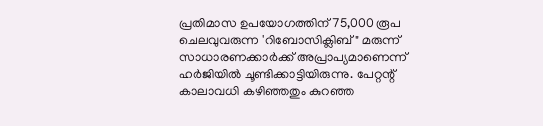പ്രതിമാസ ഉപയോഗത്തിന് 75,000 രൂപ ചെലവുവരുന്ന 'റിബോസിക്ലിബ്" മരുന്ന് സാധാരണക്കാർക്ക് അപ്രാപ്യമാണെന്ന് ഹർജിയിൽ ചൂണ്ടിക്കാട്ടിയിരുന്നു. പേറ്റന്റ് കാലാവധി കഴിഞ്ഞതും കുറഞ്ഞ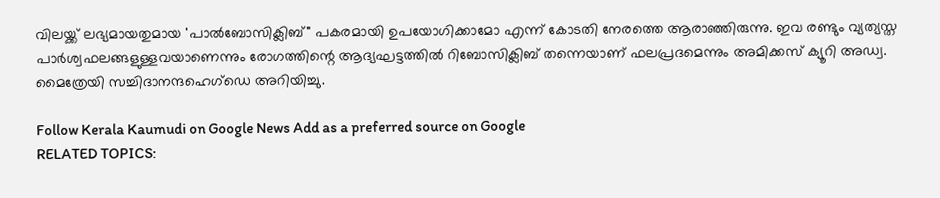വിലയ്ക്ക് ലഭ്യമായതുമായ 'പാൽബോസിക്ലിബ്" പകരമായി ഉപയോഗിക്കാമോ എന്ന് കോടതി നേരത്തെ ആരാഞ്ഞിരുന്നു. ഇവ രണ്ടും വ്യത്യസ്ത പാർശ്വഫലങ്ങളുള്ളവയാണെന്നും രോഗത്തിന്റെ ആദ്യഘട്ടത്തിൽ റിബോസിക്ലിബ് തന്നെയാണ് ഫലപ്രദമെന്നും അമിക്കസ് ക്യൂറി അഡ്വ. മൈത്രേയി സച്ചിദാനന്ദഹെഗ്‌ഡെ അറിയിച്ചു.

Follow Kerala Kaumudi on Google News Add as a preferred source on Google
RELATED TOPICS: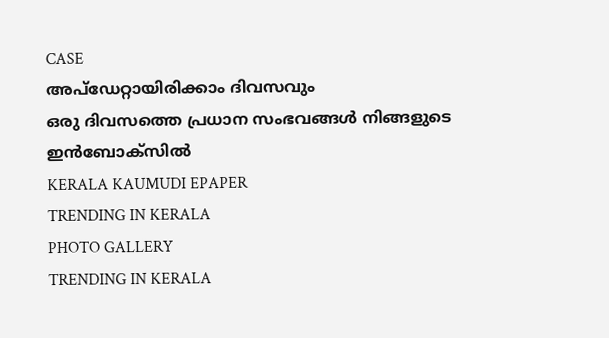CASE
അപ്ഡേറ്റായിരിക്കാം ദിവസവും
ഒരു ദിവസത്തെ പ്രധാന സംഭവങ്ങൾ നിങ്ങളുടെ ഇൻബോക്സിൽ
KERALA KAUMUDI EPAPER
TRENDING IN KERALA
PHOTO GALLERY
TRENDING IN KERALA